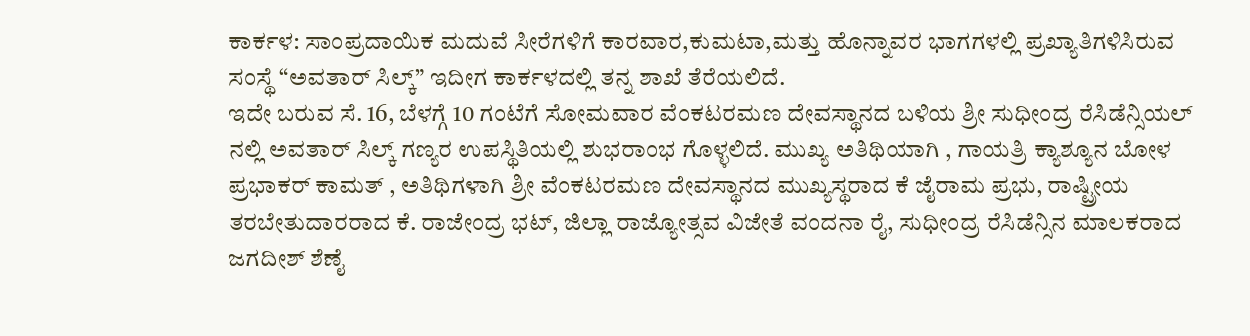ಕಾರ್ಕಳ: ಸಾಂಪ್ರದಾಯಿಕ ಮದುವೆ ಸೀರೆಗಳಿಗೆ ಕಾರವಾರ,ಕುಮಟಾ,ಮತ್ತು ಹೊನ್ನಾವರ ಭಾಗಗಳಲ್ಲಿ ಪ್ರಖ್ಯಾತಿಗಳಿಸಿರುವ ಸಂಸ್ಥೆ “ಅವತಾರ್ ಸಿಲ್ಕ್” ಇದೀಗ ಕಾರ್ಕಳದಲ್ಲಿ ತನ್ನ ಶಾಖೆ ತೆರೆಯಲಿದೆ.
ಇದೇ ಬರುವ ಸೆ. 16, ಬೆಳಗ್ಗೆ 10 ಗಂಟೆಗೆ ಸೋಮವಾರ ವೆಂಕಟರಮಣ ದೇವಸ್ಥಾನದ ಬಳಿಯ ಶ್ರೀ ಸುಧೀಂದ್ರ ರೆಸಿಡೆನ್ಸಿಯಲ್ ನಲ್ಲಿ ಅವತಾರ್ ಸಿಲ್ಕ್ ಗಣ್ಯರ ಉಪಸ್ಥಿತಿಯಲ್ಲಿ ಶುಭರಾಂಭ ಗೊಳ್ಳಲಿದೆ. ಮುಖ್ಯ ಅತಿಥಿಯಾಗಿ , ಗಾಯತ್ರಿ ಕ್ಯಾಶ್ಯೂನ ಬೋಳ ಪ್ರಭಾಕರ್ ಕಾಮತ್ , ಅತಿಥಿಗಳಾಗಿ ಶ್ರೀ ವೆಂಕಟರಮಣ ದೇವಸ್ಥಾನದ ಮುಖ್ಯಸ್ಥರಾದ ಕೆ ಜೈರಾಮ ಪ್ರಭು, ರಾಷ್ಟ್ರೀಯ ತರಬೇತುದಾರರಾದ ಕೆ. ರಾಜೇಂದ್ರ ಭಟ್, ಜಿಲ್ಲಾ ರಾಜ್ಯೋತ್ಸವ ವಿಜೇತೆ ವಂದನಾ ರೈ, ಸುಧೀಂದ್ರ ರೆಸಿಡೆನ್ಸಿನ ಮಾಲಕರಾದ ಜಗದೀಶ್ ಶೆಣೈ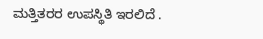ಮತ್ತಿತರರ ಉಪಸ್ಥಿತಿ ಇರಲಿದೆ .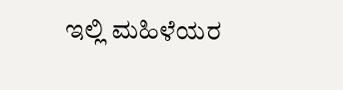ಇಲ್ಲಿ ಮಹಿಳೆಯರ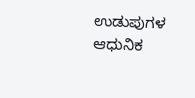ಉಡುಪುಗಳ ಆಧುನಿಕ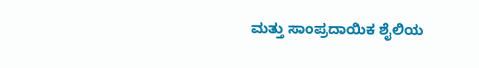ಮತ್ತು ಸಾಂಪ್ರದಾಯಿಕ ಶೈಲಿಯ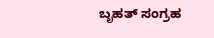ಬೃಹತ್ ಸಂಗ್ರಹ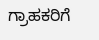ಗ್ರಾಹಕರಿಗೆ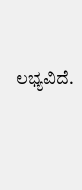ಲಭ್ಯವಿದೆ.